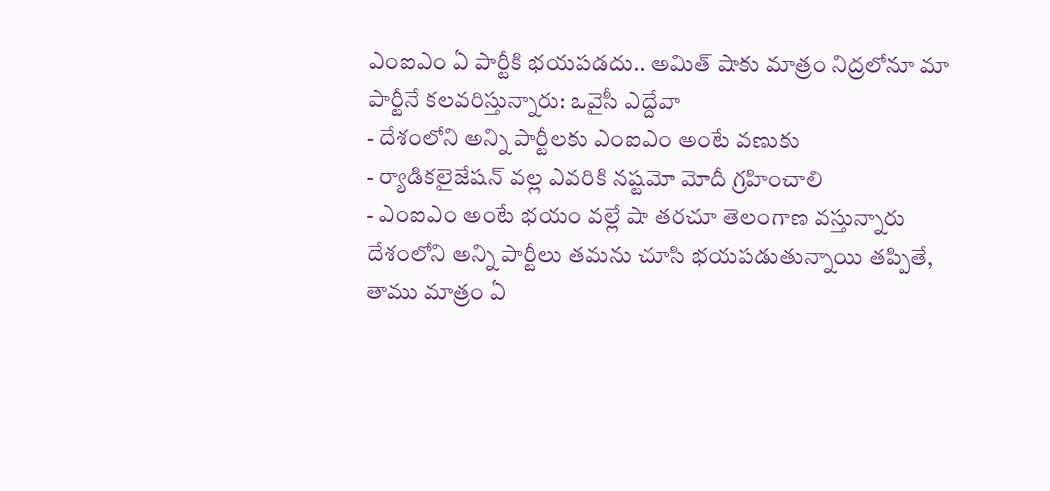ఎంఐఎం ఏ పార్టీకి భయపడదు.. అమిత్ షాకు మాత్రం నిద్రలోనూ మా పార్టీనే కలవరిస్తున్నారు: ఒవైసీ ఎద్దేవా
- దేశంలోని అన్ని పార్టీలకు ఎంఐఎం అంటే వణుకు
- ర్యాడికలైజేషన్ వల్ల ఎవరికి నష్టమో మోదీ గ్రహించాలి
- ఎంఐఎం అంటే భయం వల్లే షా తరచూ తెలంగాణ వస్తున్నారు
దేశంలోని అన్ని పార్టీలు తమను చూసి భయపడుతున్నాయి తప్పితే, తాము మాత్రం ఏ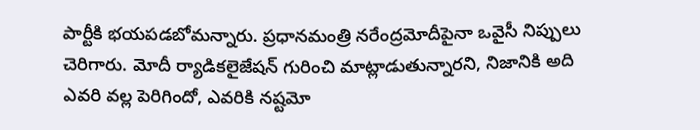పార్టీకి భయపడబోమన్నారు. ప్రధానమంత్రి నరేంద్రమోదీపైనా ఒవైసీ నిప్పులు చెరిగారు. మోదీ ర్యాడికలైజేషన్ గురించి మాట్లాడుతున్నారని, నిజానికి అది ఎవరి వల్ల పెరిగిందో, ఎవరికి నష్టమో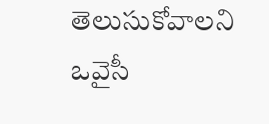తెలుసుకోవాలని ఒవైసీ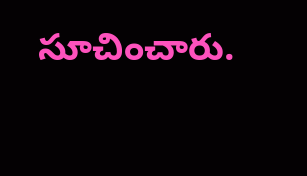సూచించారు.